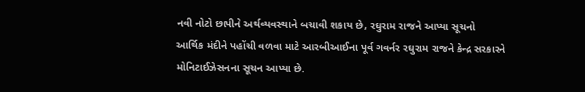નવી નોટો છાપીને અર્થવ્યવસ્થાને બચાવી શકાય છે, રઘુરામ રાજને આપ્યા સૂચનો
આર્થિક મંદીને પહોંચી વળવા માટે આરબીઆઈના પૂર્વ ગવર્નર રઘુરામ રાજને કેન્દ્ર સરકારને મોનિટાઈઝેસનના સૂચન આપ્યા છે.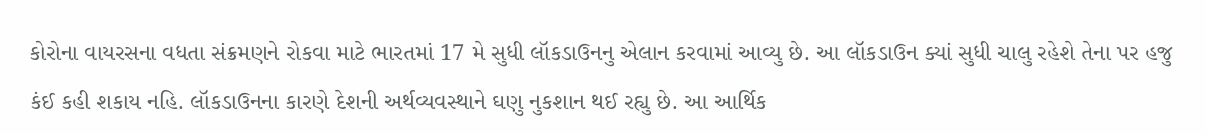કોરોના વાયરસના વધતા સંક્રમણને રોકવા માટે ભારતમાં 17 મે સુધી લૉકડાઉનનુ એલાન કરવામાં આવ્યુ છે. આ લૉકડાઉન ક્યાં સુધી ચાલુ રહેશે તેના પર હજુ કંઈ કહી શકાય નહિ. લૉકડાઉનના કારણે દેશની અર્થવ્યવસ્થાને ઘણુ નુકશાન થઈ રહ્યુ છે. આ આર્થિક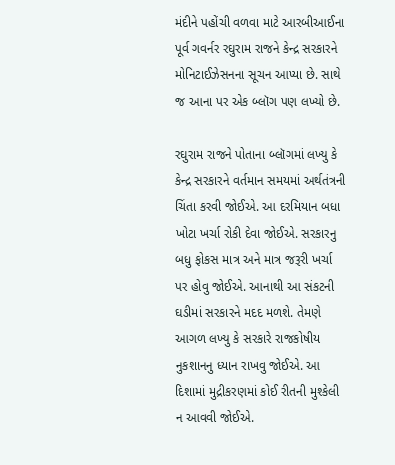મંદીને પહોંચી વળવા માટે આરબીઆઈના પૂર્વ ગવર્નર રઘુરામ રાજને કેન્દ્ર સરકારને મોનિટાઈઝેસનના સૂચન આપ્યા છે. સાથે જ આના પર એક બ્લૉગ પણ લખ્યો છે.

રઘુરામ રાજને પોતાના બ્લૉગમાં લખ્યુ કે કેન્દ્ર સરકારને વર્તમાન સમયમાં અર્થતંત્રની ચિંતા કરવી જોઈએ. આ દરમિયાન બધા ખોટા ખર્ચા રોકી દેવા જોઈએ. સરકારનુ બધુ ફોકસ માત્ર અને માત્ર જરૂરી ખર્ચા પર હોવુ જોઈએ. આનાથી આ સંકટની ઘડીમાં સરકારને મદદ મળશે. તેમણે આગળ લખ્યુ કે સરકારે રાજકોષીય નુકશાનનુ ધ્યાન રાખવુ જોઈએ. આ દિશામાં મુદ્રીકરણમાં કોઈ રીતની મુશ્કેલી ન આવવી જોઈએ.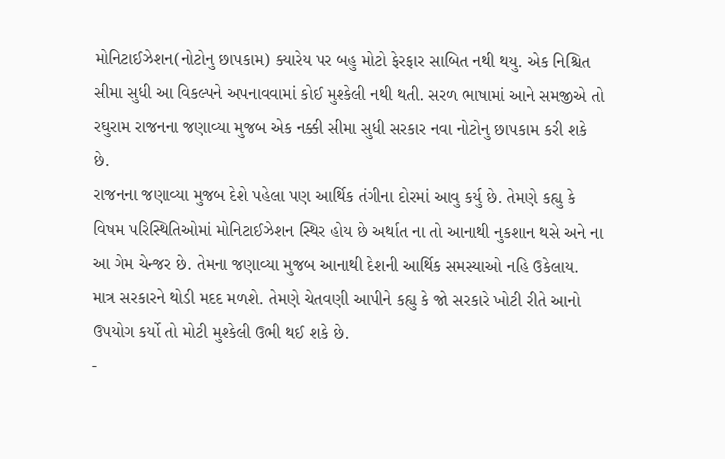મોનિટાઈઝેશન(નોટોનુ છાપકામ) ક્યારેય પર બહુ મોટો ફેરફાર સાબિત નથી થયુ. એક નિશ્ચિત સીમા સુધી આ વિકલ્પને અપનાવવામાં કોઈ મુશ્કેલી નથી થતી. સરળ ભાષામાં આને સમજીએ તો રઘુરામ રાજનના જણાવ્યા મુજબ એક નક્કી સીમા સુધી સરકાર નવા નોટોનુ છાપકામ કરી શકે છે.
રાજનના જણાવ્યા મુજબ દેશે પહેલા પણ આર્થિક તંગીના દોરમાં આવુ કર્યુ છે. તેમણે કહ્યુ કે વિષમ પરિસ્થિતિઓમાં મોનિટાઈઝેશન સ્થિર હોય છે અર્થાત ના તો આનાથી નુકશાન થસે અને ના આ ગેમ ચેન્જર છે. તેમના જણાવ્યા મુજબ આનાથી દેશની આર્થિક સમસ્યાઓ નહિ ઉકેલાય. માત્ર સરકારને થોડી મદદ મળશે. તેમણે ચેતવણી આપીને કહ્યુ કે જો સરકારે ખોટી રીતે આનો ઉપયોગ કર્યો તો મોટી મુશ્કેલી ઉભી થઈ શકે છે.
-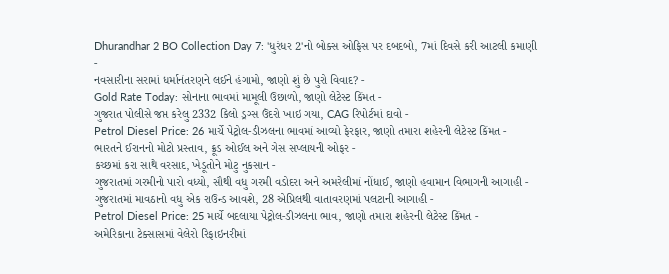Dhurandhar 2 BO Collection Day 7: 'ધુરંધર 2'નો બોક્સ ઓફિસ પર દબદબો, 7માં દિવસે કરી આટલી કમાણી -
નવસારીના સરામાં ધર્માનંતરણને લઈને હંગામો, જાણો શું છે પુરો વિવાદ? -
Gold Rate Today: સોનાના ભાવમાં મામૂલી ઉછાળો, જાણો લેટેસ્ટ કિંમત -
ગુજરાત પોલીસે જપ્ત કરેલુ 2332 કિલો ડ્રગ્સ ઉંદરો ખાઇ ગયા, CAG રિપોર્ટમાં દાવો -
Petrol Diesel Price: 26 માર્ચે પેટ્રોલ-ડીઝલના ભાવમાં આવ્યો ફેરફાર, જાણો તમારા શહેરની લેટેસ્ટ કિંમત -
ભારતને ઈરાનનો મોટો પ્રસ્તાવ, ક્રૂડ ઓઈલ અને ગેસ સપ્લાયની ઓફર -
કચ્છમાં કરા સાથે વરસાદ, ખેડૂતોને મોટુ નુકસાન -
ગુજરાતમાં ગરમીનો પારો વધ્યો, સૌથી વધુ ગરમી વડોદરા અને અમરેલીમાં નોંધાઈ, જાણો હવામાન વિભાગની આગાહી -
ગુજરાતમાં માવઠાનો વધુ એક રાઉન્ડ આવશે, 28 એપ્રિલથી વાતાવરણમાં પલટાની આગાહી -
Petrol Diesel Price: 25 માર્ચે બદલાયા પેટ્રોલ-ડીઝલના ભાવ, જાણો તમારા શહેરની લેટેસ્ટ કિંમત -
અમેરિકાના ટેક્સાસમાં વેલેરો રિફાઇનરીમાં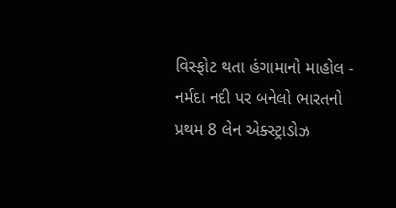વિસ્ફોટ થતા હંગામાનો માહોલ -
નર્મદા નદી પર બનેલો ભારતનો પ્રથમ 8 લેન એક્સ્ટ્રાડોઝ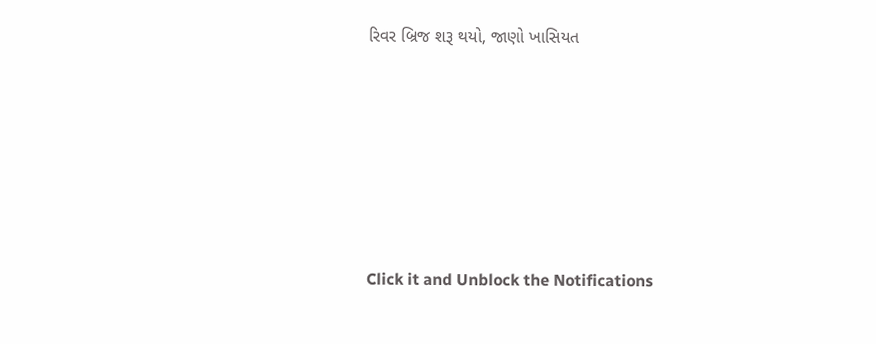રિવર બ્રિજ શરૂ થયો, જાણો ખાસિયત






Click it and Unblock the Notifications